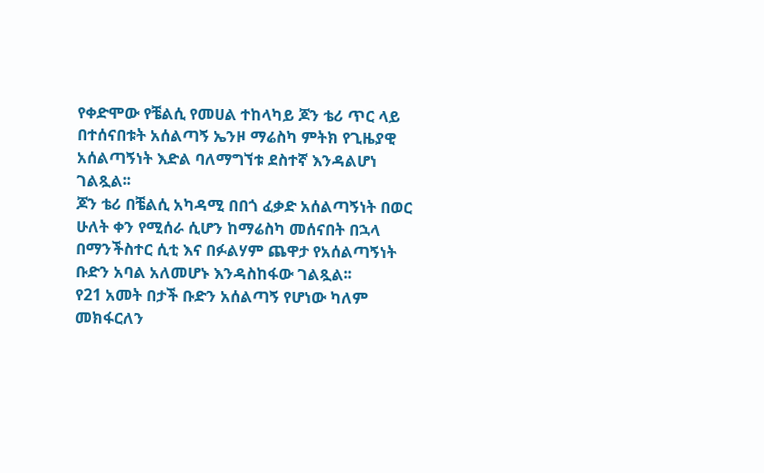የቀድሞው የቼልሲ የመሀል ተከላካይ ጆን ቴሪ ጥር ላይ በተሰናበቱት አሰልጣኝ ኤንዞ ማሬስካ ምትክ የጊዜያዊ አሰልጣኝነት እድል ባለማግኘቱ ደስተኛ እንዳልሆነ ገልጿል፡፡
ጆን ቴሪ በቼልሲ አካዳሚ በበጎ ፈቃድ አሰልጣኝነት በወር ሁለት ቀን የሚሰራ ሲሆን ከማሬስካ መሰናበት በኋላ በማንችስተር ሲቲ እና በፉልሃም ጨዋታ የአሰልጣኝነት ቡድን አባል አለመሆኑ እንዳስከፋው ገልጿል፡፡
የ21 አመት በታች ቡድን አሰልጣኝ የሆነው ካለም መክፋርለን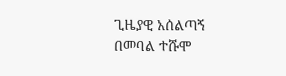ጊዜያዊ አሰልጣኝ በመባል ተሹሞ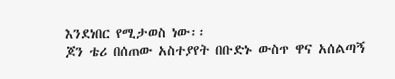እንደነበር የሚታወስ ነው፡፡
ጆን ቴሪ በሰጠው አስተያየት በቡድኑ ውስጥ ዋና አሰልጣኝ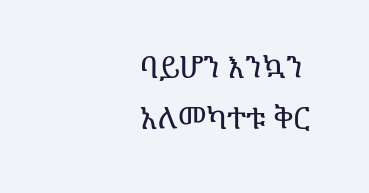ባይሆን እንኳን አለመካተቱ ቅር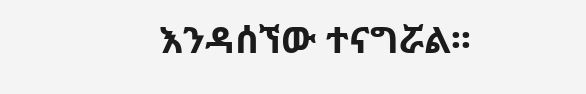እንዳሰኘው ተናግሯል፡፡